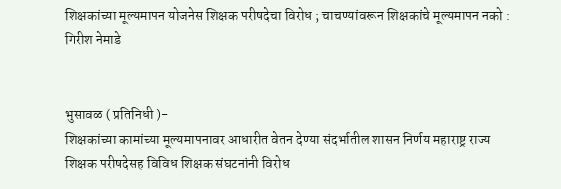शिक्षकांच्या मूल्यमापन योजनेस शिक्षक परीषदेचा विरोध ; चाचण्यांवरून शिक्षकांचे मूल्यमापन नको : गिरीश नेमाडे


भुसावळ ( प्रतिनिधी )-
शिक्षकांच्या कामांच्या मूल्यमापनावर आधारीत वेतन देण्या संदर्भातील शासन निर्णय महाराष्ट्र राज्य शिक्षक परीषदेसह विविध शिक्षक संघटनांनी विरोध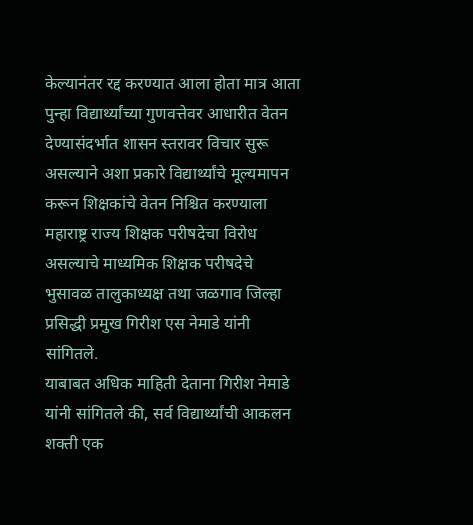केल्यानंतर रद्द करण्यात आला होता मात्र आता पुन्हा विद्यार्थ्यांच्या गुणवत्तेवर आधारीत वेतन देण्यासंदर्भात शासन स्तरावर विचार सुरू असल्याने अशा प्रकारे विद्यार्थ्यांचे मूल्यमापन करून शिक्षकांचे वेतन निश्चित करण्याला महाराष्ट्र राज्य शिक्षक परीषदेचा विरोध असल्याचे माध्यमिक शिक्षक परीषदेचे भुसावळ तालुकाध्यक्ष तथा जळगाव जिल्हा प्रसिद्धी प्रमुख गिरीश एस नेमाडे यांनी सांगितले.
याबाबत अधिक माहिती देताना गिरीश नेमाडे यांनी सांगितले की, सर्व विद्यार्थ्यांची आकलन शक्ती एक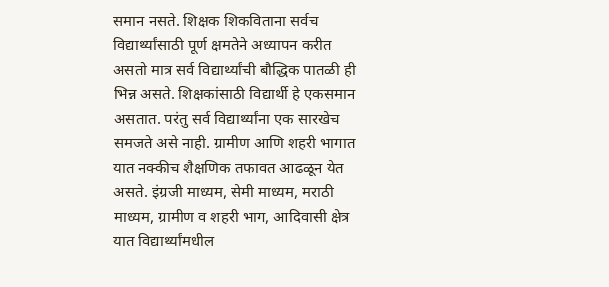समान नसते. शिक्षक शिकविताना सर्वच विद्यार्थ्यांसाठी पूर्ण क्षमतेने अध्यापन करीत असतो मात्र सर्व विद्यार्थ्यांची बौद्धिक पातळी ही भिन्न असते. शिक्षकांसाठी विद्यार्थी हे एकसमान असतात. परंतु सर्व विद्यार्थ्यांना एक सारखेच समजते असे नाही. ग्रामीण आणि शहरी भागात यात नक्कीच शैक्षणिक तफावत आढळून येत असते. इंग्रजी माध्यम, सेमी माध्यम, मराठी माध्यम, ग्रामीण व शहरी भाग, आदिवासी क्षेत्र यात विद्यार्थ्यांमधील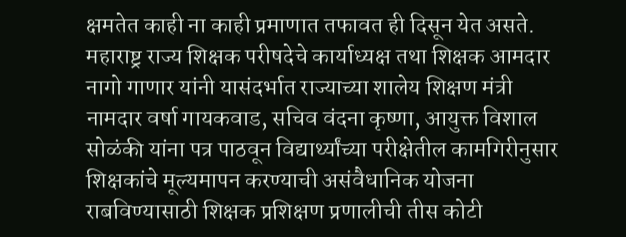क्षमतेत काही ना काही प्रमाणात तफावत ही दिसून येत असते. महाराष्ट्र राज्य शिक्षक परीषदेचे कार्याध्यक्ष तथा शिक्षक आमदार नागो गाणार यांनी यासंदर्भात राज्याच्या शालेय शिक्षण मंत्री नामदार वर्षा गायकवाड, सचिव वंदना कृष्णा, आयुक्त विशाल सोळंकी यांना पत्र पाठवून विद्यार्थ्यांच्या परीक्षेतील कामगिरीनुसार शिक्षकांचे मूल्यमापन करण्याची असंवैधानिक योजना राबविण्यासाठी शिक्षक प्रशिक्षण प्रणालीची तीस कोटी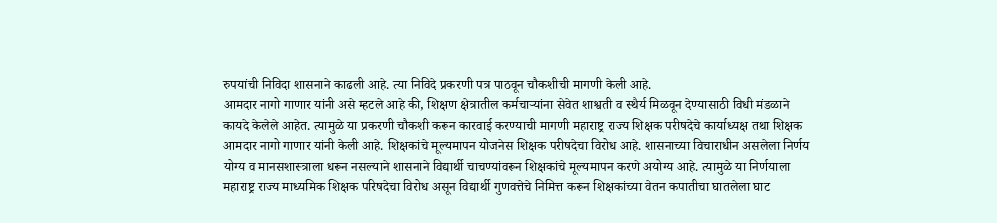रुपयांची निविदा शासनाने काढली आहे. त्या निविदे प्रकरणी पत्र पाठवून चौकशीची मागणी केली आहे.
आमदार नागो गाणार यांनी असे म्हटले आहे की, शिक्षण क्षेत्रातील कर्मचार्‍यांना सेवेत शाश्वती व स्थैर्य मिळवून देण्यासाठी विधी मंडळाने कायदे केलेले आहेत. त्यामुळे या प्रकरणी चौकशी करून कारवाई करण्याची मागणी महाराष्ट्र राज्य शिक्षक परीषदेचे कार्याध्यक्ष तथा शिक्षक आमदार नागो गाणार यांनी केली आहे. शिक्षकांचे मूल्यमापन योजनेस शिक्षक परीषदेचा विरोध आहे. शासनाच्या विचाराधीन असलेला निर्णय योग्य व मानसशास्त्राला धरून नसल्याने शासनाने विद्यार्थी चाचण्यांवरून शिक्षकांचे मूल्यमापन करणे अयोग्य आहे. त्यामुळे या निर्णयाला महाराष्ट्र राज्य माध्यमिक शिक्षक परिषदेचा विरोध असून विद्यार्थी गुणवत्तेचे निमित्त करून शिक्षकांच्या वेतन कपातीचा घातलेला घाट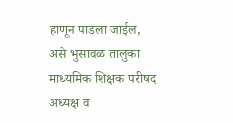हाणून पाडला जाईल, असे भुसावळ तालुका माध्यमिक शिक्षक परीषद अध्यक्ष व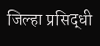जिल्हा प्रसिद्धी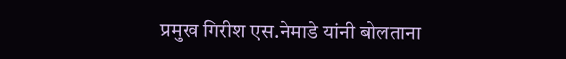प्रमुख गिरीश एस.नेमाडे यांनी बोलताना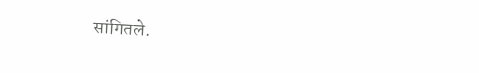सांगितले.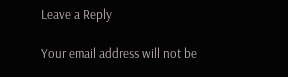Leave a Reply

Your email address will not be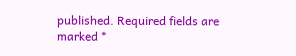published. Required fields are marked *